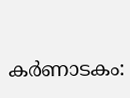കർണാടകം: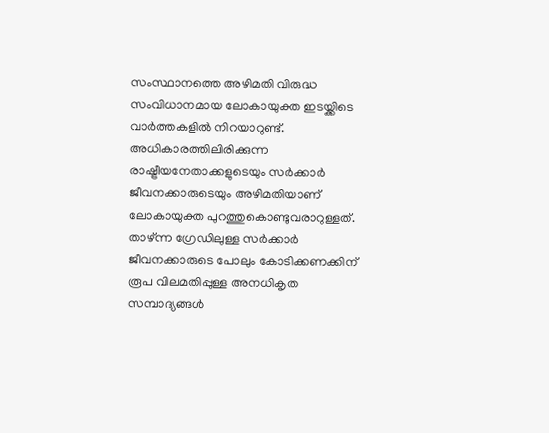സംസ്ഥാനത്തെ അഴിമതി വിരുദ്ധ സംവിധാനമായ ലോകായുക്ത ഇടയ്ക്കിടെ വാർത്തകളിൽ നിറയാറുണ്ട്. അധികാരത്തിലിരിക്കുന്ന രാഷ്ട്രീയനേതാക്കളുടെയും സർക്കാർ ജീവനക്കാരുടെയും അഴിമതിയാണ് ലോകായുക്ത പുറത്തുകൊണ്ടുവരാറുള്ളത്. താഴ്ന്ന ഗ്രേഡിലുള്ള സർക്കാർ ജീവനക്കാരുടെ പോലും കോടിക്കണക്കിന് രൂപ വിലമതിപ്പുള്ള അനധികൃത സമ്പാദ്യങ്ങൾ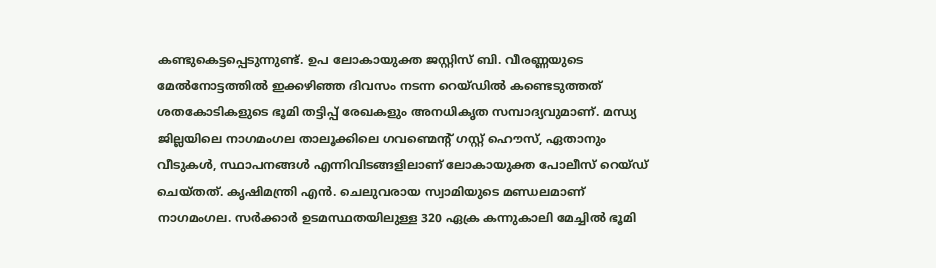കണ്ടുകെട്ടപ്പെടുന്നുണ്ട്. ഉപ ലോകായുക്ത ജസ്റ്റിസ് ബി. വീരണ്ണയുടെ മേൽനോട്ടത്തിൽ ഇക്കഴിഞ്ഞ ദിവസം നടന്ന റെയ്ഡിൽ കണ്ടെടുത്തത് ശതകോടികളുടെ ഭൂമി തട്ടിപ്പ് രേഖകളും അനധികൃത സമ്പാദ്യവുമാണ്. മന്ധ്യ ജില്ലയിലെ നാഗമംഗല താലൂക്കിലെ ഗവണ്മെന്റ് ഗസ്റ്റ് ഹൌസ്, ഏതാനും വീടുകൾ, സ്ഥാപനങ്ങൾ എന്നിവിടങ്ങളിലാണ് ലോകായുക്ത പോലീസ് റെയ്ഡ് ചെയ്തത്. കൃഷിമന്ത്രി എൻ. ചെലുവരായ സ്വാമിയുടെ മണ്ഡലമാണ് നാഗമംഗല. സർക്കാർ ഉടമസ്ഥതയിലുള്ള 320 ഏക്ര കന്നുകാലി മേച്ചിൽ ഭൂമി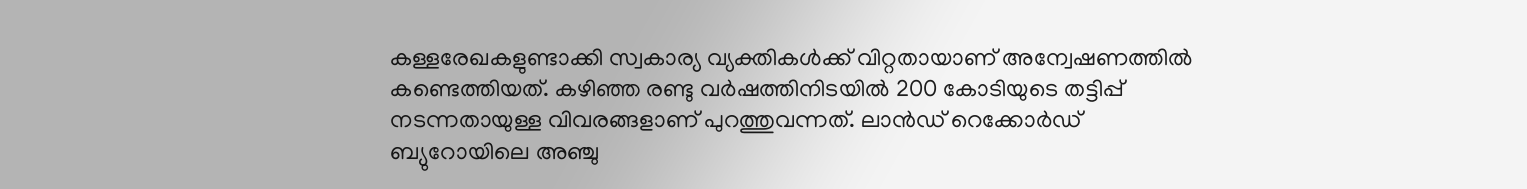കള്ളരേഖകളുണ്ടാക്കി സ്വകാര്യ വ്യക്തികൾക്ക് വിറ്റതായാണ് അന്വേഷണത്തിൽ കണ്ടെത്തിയത്. കഴിഞ്ഞ രണ്ടു വർഷത്തിനിടയിൽ 200 കോടിയുടെ തട്ടിപ്പ് നടന്നതായുള്ള വിവരങ്ങളാണ് പുറത്തുവന്നത്. ലാൻഡ് റെക്കോർഡ് ബ്യുറോയിലെ അഞ്ചു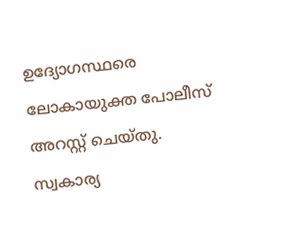ഉദ്യോഗസ്ഥരെ ലോകായുക്ത പോലീസ് അറസ്റ്റ് ചെയ്തു. സ്വകാര്യ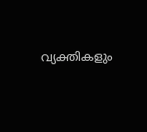വ്യക്തികളും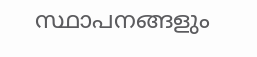സ്ഥാപനങ്ങളും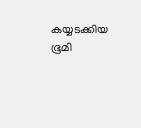കയ്യടക്കിയ ഭൂമി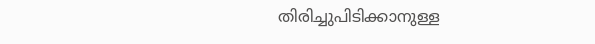തിരിച്ചുപിടിക്കാനുള്ള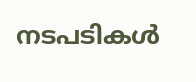നടപടികൾ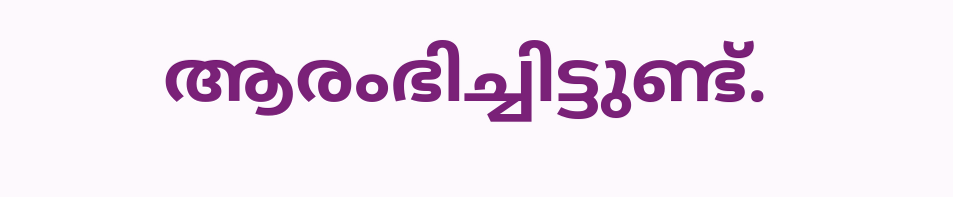ആരംഭിച്ചിട്ടുണ്ട്.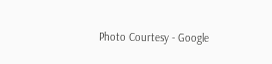Photo Courtesy - Google